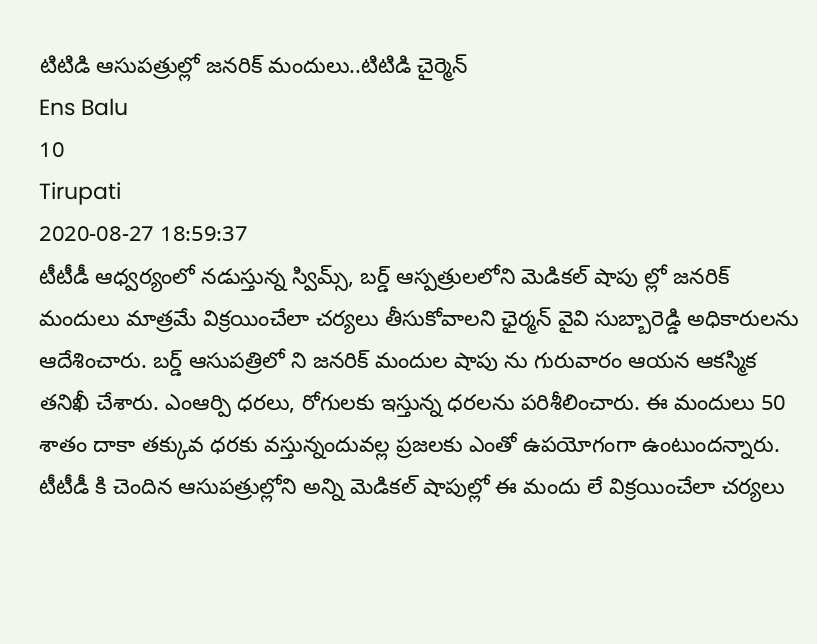టిటిడి ఆసుపత్రుల్లో జనరిక్ మందులు..టిటిడి చైర్మెన్
Ens Balu
10
Tirupati
2020-08-27 18:59:37
టీటీడీ ఆధ్వర్యంలో నడుస్తున్న స్విమ్స్, బర్డ్ ఆస్పత్రులలోని మెడికల్ షాపు ల్లో జనరిక్ మందులు మాత్రమే విక్రయించేలా చర్యలు తీసుకోవాలని ఛైర్మన్ వైవి సుబ్బారెడ్డి అధికారులను ఆదేశించారు. బర్డ్ ఆసుపత్రిలో ని జనరిక్ మందుల షాపు ను గురువారం ఆయన ఆకస్మిక తనిఖీ చేశారు. ఎంఆర్పి ధరలు, రోగులకు ఇస్తున్న ధరలను పరిశీలించారు. ఈ మందులు 50 శాతం దాకా తక్కువ ధరకు వస్తున్నందువల్ల ప్రజలకు ఎంతో ఉపయోగంగా ఉంటుందన్నారు. టీటీడీ కి చెందిన ఆసుపత్రుల్లోని అన్ని మెడికల్ షాపుల్లో ఈ మందు లే విక్రయించేలా చర్యలు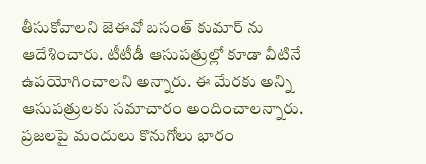తీసుకోవాలని జెఈవో బసంత్ కుమార్ ను ఆదేశించారు. టీటీడీ ఆసుపత్రుల్లో కూడా వీటినే ఉపయోగించాలని అన్నారు. ఈ మేరకు అన్ని ఆసుపత్రులకు సమాచారం అందించాలన్నారు. ప్రజలపై మందులు కొనుగోలు భారం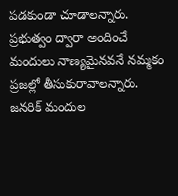పడకుండా చూడాలన్నారు. ప్రభుత్వం ద్వారా అందించే మందులు నాణ్యమైనవనే నమ్మకం ప్రజల్లో తీసుకురావాలన్నారు. జనరిక్ మందుల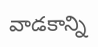వాడకాన్ని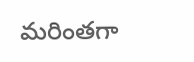మరింతగా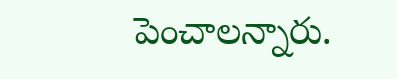పెంచాలన్నారు.